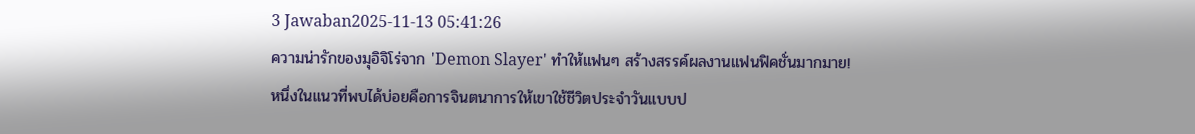3 Jawaban2025-11-13 05:41:26
ความน่ารักของมุอิจิโร่จาก 'Demon Slayer' ทำให้แฟนๆ สร้างสรรค์ผลงานแฟนฟิคชั่นมากมาย!
หนึ่งในแนวที่พบได้บ่อยคือการจินตนาการให้เขาใช้ชีวิตประจำวันแบบป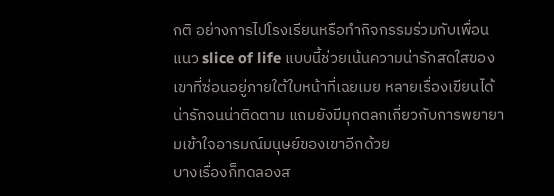กติ อย่างการไปโรงเรียนหรือทำกิจกรรมร่วมกับเพื่อน แนว slice of life แบบนี้ช่วยเน้นความน่ารักสดใสของเขาที่ซ่อนอยู่ภายใต้ใบหน้าที่เฉยเมย หลายเรื่องเขียนได้น่ารักจนน่าติดตาม แถมยังมีมุกตลกเกี่ยวกับการพยายามเข้าใจอารมณ์มนุษย์ของเขาอีกด้วย
บางเรื่องก็ทดลองส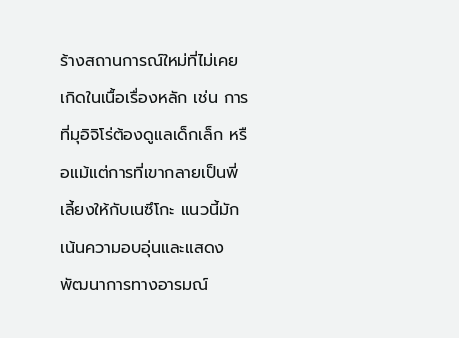ร้างสถานการณ์ใหม่ที่ไม่เคยเกิดในเนื้อเรื่องหลัก เช่น การที่มุอิจิโร่ต้องดูแลเด็กเล็ก หรือแม้แต่การที่เขากลายเป็นพี่เลี้ยงให้กับเนซึโกะ แนวนี้มักเน้นความอบอุ่นและแสดงพัฒนาการทางอารมณ์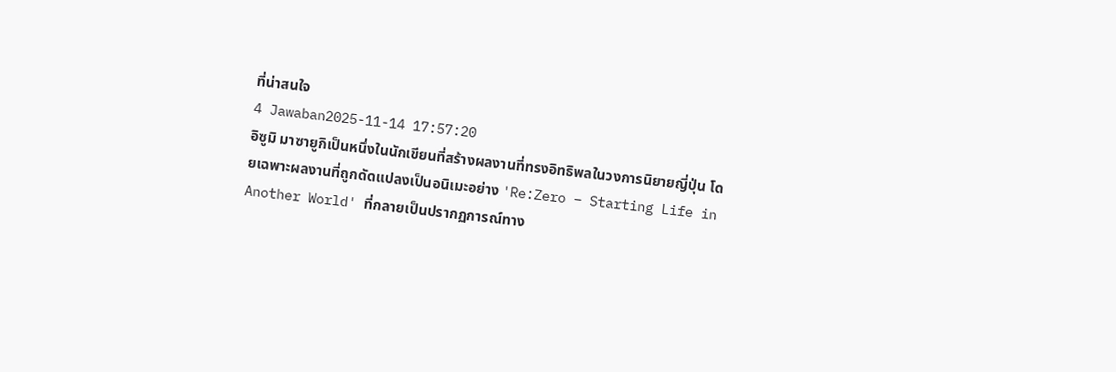ที่น่าสนใจ
4 Jawaban2025-11-14 17:57:20
อิซูมิ มาซายูกิเป็นหนึ่งในนักเขียนที่สร้างผลงานที่ทรงอิทธิพลในวงการนิยายญี่ปุ่น โดยเฉพาะผลงานที่ถูกดัดแปลงเป็นอนิเมะอย่าง 'Re:Zero − Starting Life in Another World' ที่กลายเป็นปรากฏการณ์ทาง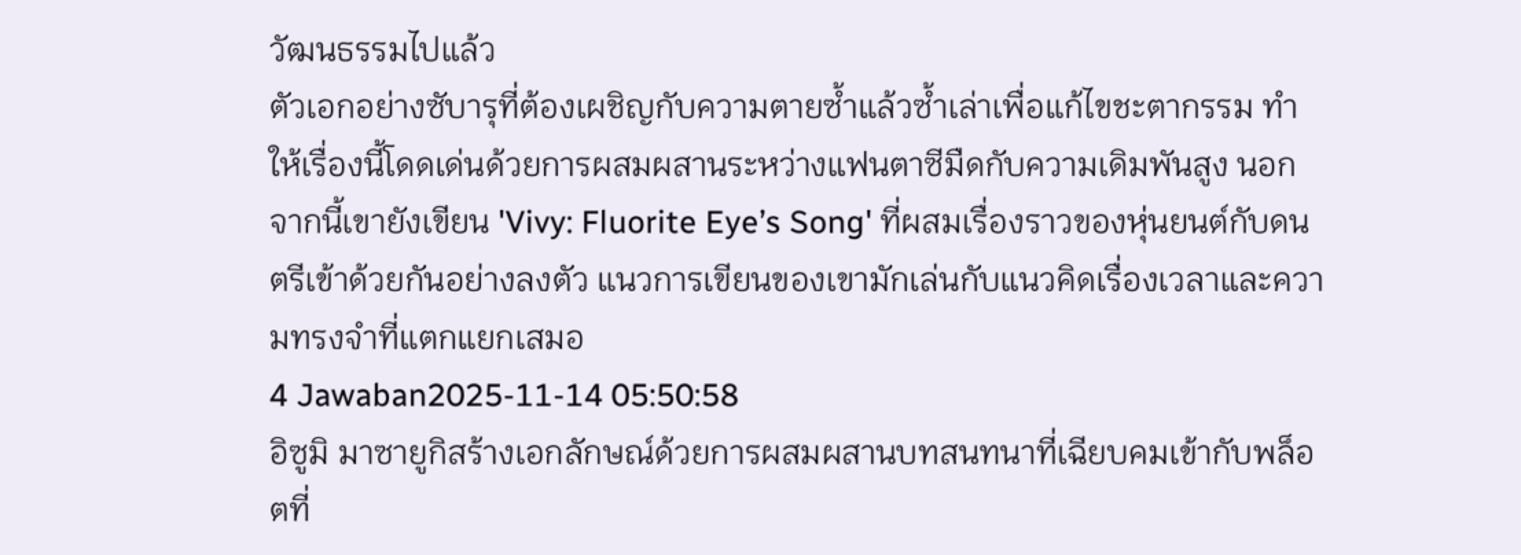วัฒนธรรมไปแล้ว
ตัวเอกอย่างซับารุที่ต้องเผชิญกับความตายซ้ำแล้วซ้ำเล่าเพื่อแก้ไขชะตากรรม ทำให้เรื่องนี้โดดเด่นด้วยการผสมผสานระหว่างแฟนตาซีมืดกับความเดิมพันสูง นอกจากนี้เขายังเขียน 'Vivy: Fluorite Eye’s Song' ที่ผสมเรื่องราวของหุ่นยนต์กับดนตรีเข้าด้วยกันอย่างลงตัว แนวการเขียนของเขามักเล่นกับแนวคิดเรื่องเวลาและความทรงจำที่แตกแยกเสมอ
4 Jawaban2025-11-14 05:50:58
อิซูมิ มาซายูกิสร้างเอกลักษณ์ด้วยการผสมผสานบทสนทนาที่เฉียบคมเข้ากับพล็อตที่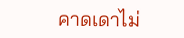คาดเดาไม่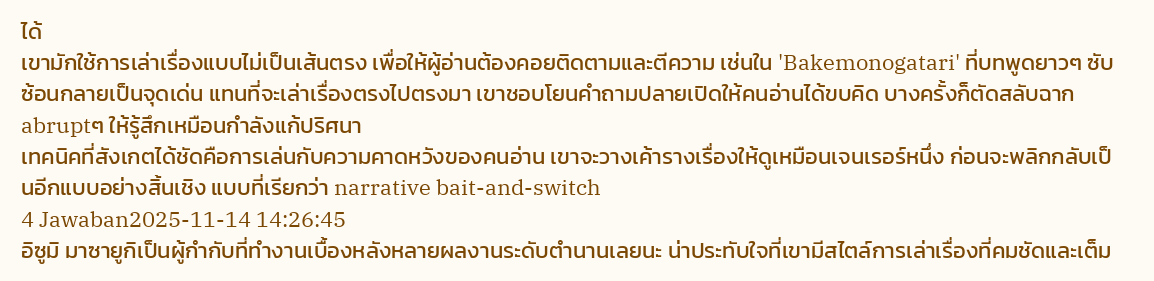ได้
เขามักใช้การเล่าเรื่องแบบไม่เป็นเส้นตรง เพื่อให้ผู้อ่านต้องคอยติดตามและตีความ เช่นใน 'Bakemonogatari' ที่บทพูดยาวๆ ซับซ้อนกลายเป็นจุดเด่น แทนที่จะเล่าเรื่องตรงไปตรงมา เขาชอบโยนคำถามปลายเปิดให้คนอ่านได้ขบคิด บางครั้งก็ตัดสลับฉาก abruptๆ ให้รู้สึกเหมือนกำลังแก้ปริศนา
เทคนิคที่สังเกตได้ชัดคือการเล่นกับความคาดหวังของคนอ่าน เขาจะวางเค้ารางเรื่องให้ดูเหมือนเจนเรอร์หนึ่ง ก่อนจะพลิกกลับเป็นอีกแบบอย่างสิ้นเชิง แบบที่เรียกว่า narrative bait-and-switch
4 Jawaban2025-11-14 14:26:45
อิซูมิ มาซายูกิเป็นผู้กำกับที่ทำงานเบื้องหลังหลายผลงานระดับตำนานเลยนะ น่าประทับใจที่เขามีสไตล์การเล่าเรื่องที่คมชัดและเต็ม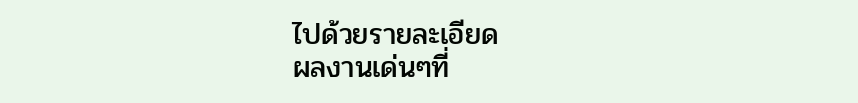ไปด้วยรายละเอียด
ผลงานเด่นๆที่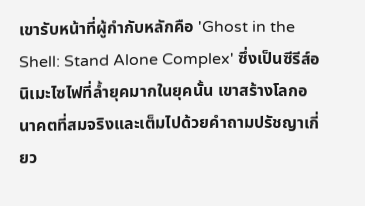เขารับหน้าที่ผู้กำกับหลักคือ 'Ghost in the Shell: Stand Alone Complex' ซึ่งเป็นซีรีส์อนิเมะไซไฟที่ล้ำยุคมากในยุคนั้น เขาสร้างโลกอนาคตที่สมจริงและเต็มไปด้วยคำถามปรัชญาเกี่ยว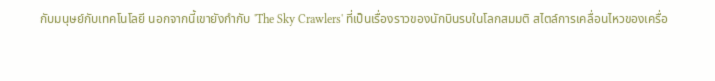กับมนุษย์กับเทคโนโลยี นอกจากนี้เขายังกำกับ 'The Sky Crawlers' ที่เป็นเรื่องราวของนักบินรบในโลกสมมติ สไตล์การเคลื่อนไหวของเครื่อ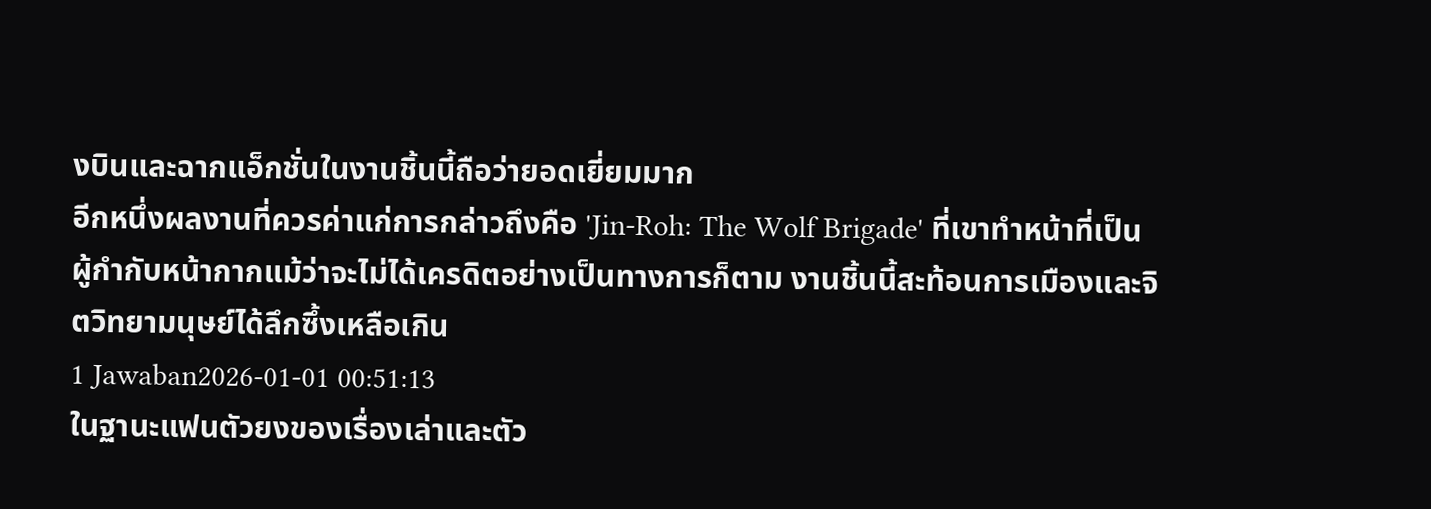งบินและฉากแอ็กชั่นในงานชิ้นนี้ถือว่ายอดเยี่ยมมาก
อีกหนึ่งผลงานที่ควรค่าแก่การกล่าวถึงคือ 'Jin-Roh: The Wolf Brigade' ที่เขาทำหน้าที่เป็นผู้กำกับหน้ากากแม้ว่าจะไม่ได้เครดิตอย่างเป็นทางการก็ตาม งานชิ้นนี้สะท้อนการเมืองและจิตวิทยามนุษย์ได้ลึกซึ้งเหลือเกิน
1 Jawaban2026-01-01 00:51:13
ในฐานะแฟนตัวยงของเรื่องเล่าและตัว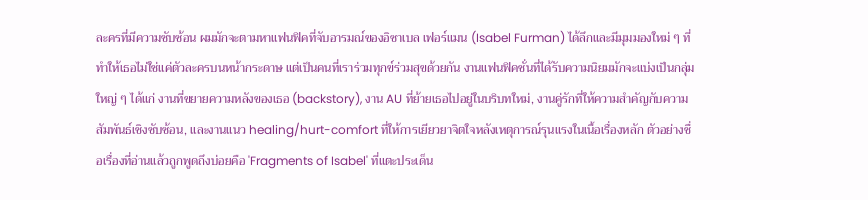ละครที่มีความซับซ้อน ผมมักจะตามหาแฟนฟิคที่จับอารมณ์ของอิซาเบล เฟอร์แมน (Isabel Furman) ได้ลึกและมีมุมมองใหม่ ๆ ที่ทำให้เธอไม่ใช่แค่ตัวละครบนหน้ากระดาษ แต่เป็นคนที่เราร่วมทุกข์ร่วมสุขด้วยกัน งานแฟนฟิคชั่นที่ได้รับความนิยมมักจะแบ่งเป็นกลุ่มใหญ่ ๆ ได้แก่ งานที่ขยายความหลังของเธอ (backstory), งาน AU ที่ย้ายเธอไปอยู่ในบริบทใหม่, งานคู่รักที่ให้ความสำคัญกับความสัมพันธ์เชิงซับซ้อน, และงานแนว healing/hurt-comfort ที่ให้การเยียวยาจิตใจหลังเหตุการณ์รุนแรงในเนื้อเรื่องหลัก ตัวอย่างชื่อเรื่องที่อ่านแล้วถูกพูดถึงบ่อยคือ 'Fragments of Isabel' ที่แตะประเด็น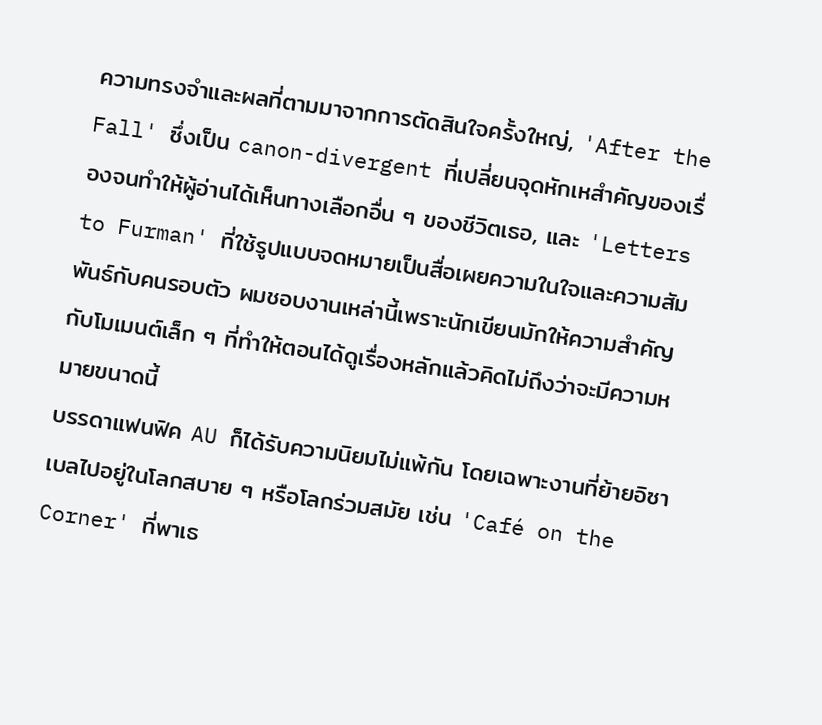ความทรงจำและผลที่ตามมาจากการตัดสินใจครั้งใหญ่, 'After the Fall' ซึ่งเป็น canon-divergent ที่เปลี่ยนจุดหักเหสำคัญของเรื่องจนทำให้ผู้อ่านได้เห็นทางเลือกอื่น ๆ ของชีวิตเธอ, และ 'Letters to Furman' ที่ใช้รูปแบบจดหมายเป็นสื่อเผยความในใจและความสัมพันธ์กับคนรอบตัว ผมชอบงานเหล่านี้เพราะนักเขียนมักให้ความสำคัญกับโมเมนต์เล็ก ๆ ที่ทำให้ตอนได้ดูเรื่องหลักแล้วคิดไม่ถึงว่าจะมีความหมายขนาดนี้
บรรดาแฟนฟิค AU ก็ได้รับความนิยมไม่แพ้กัน โดยเฉพาะงานที่ย้ายอิซาเบลไปอยู่ในโลกสบาย ๆ หรือโลกร่วมสมัย เช่น 'Café on the Corner' ที่พาเธ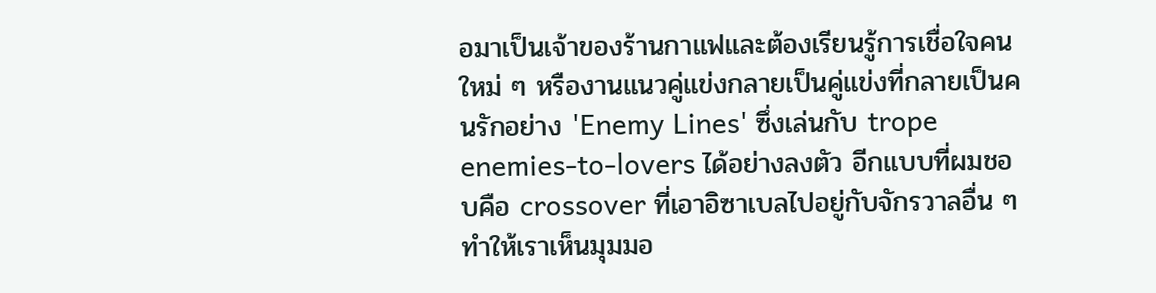อมาเป็นเจ้าของร้านกาแฟและต้องเรียนรู้การเชื่อใจคนใหม่ ๆ หรืองานแนวคู่แข่งกลายเป็นคู่แข่งที่กลายเป็นคนรักอย่าง 'Enemy Lines' ซึ่งเล่นกับ trope enemies-to-lovers ได้อย่างลงตัว อีกแบบที่ผมชอบคือ crossover ที่เอาอิซาเบลไปอยู่กับจักรวาลอื่น ๆ ทำให้เราเห็นมุมมอ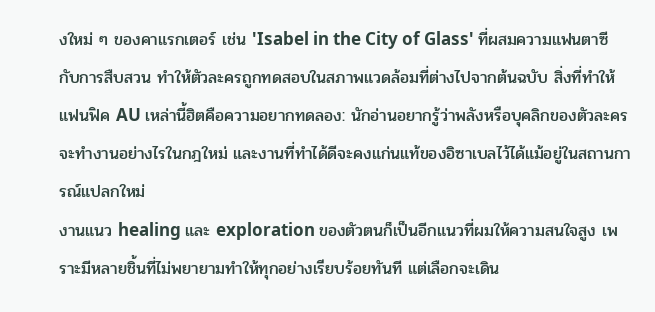งใหม่ ๆ ของคาแรกเตอร์ เช่น 'Isabel in the City of Glass' ที่ผสมความแฟนตาซีกับการสืบสวน ทำให้ตัวละครถูกทดสอบในสภาพแวดล้อมที่ต่างไปจากต้นฉบับ สิ่งที่ทำให้แฟนฟิค AU เหล่านี้ฮิตคือความอยากทดลอง: นักอ่านอยากรู้ว่าพลังหรือบุคลิกของตัวละครจะทำงานอย่างไรในกฎใหม่ และงานที่ทำได้ดีจะคงแก่นแท้ของอิซาเบลไว้ได้แม้อยู่ในสถานการณ์แปลกใหม่
งานแนว healing และ exploration ของตัวตนก็เป็นอีกแนวที่ผมให้ความสนใจสูง เพราะมีหลายชิ้นที่ไม่พยายามทำให้ทุกอย่างเรียบร้อยทันที แต่เลือกจะเดิน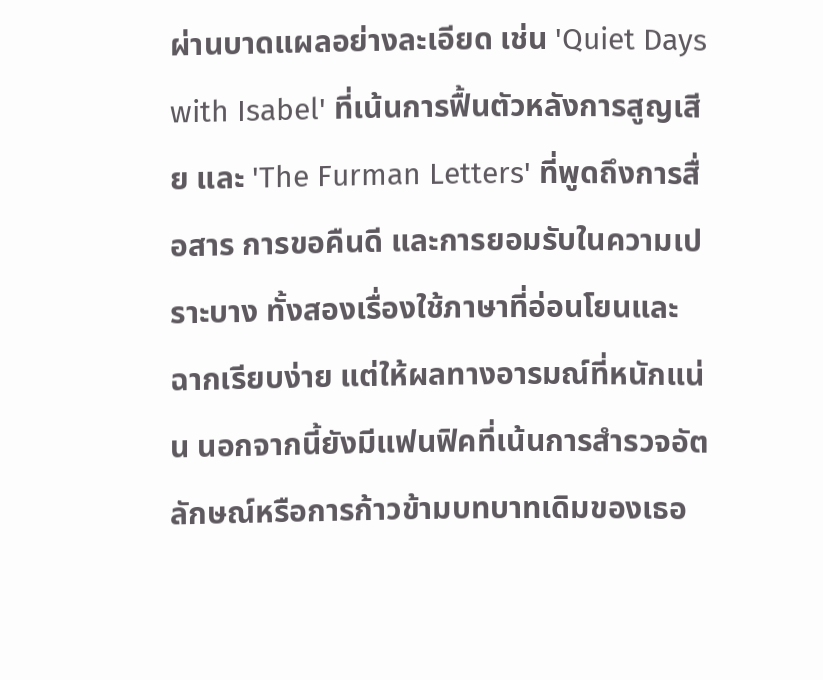ผ่านบาดแผลอย่างละเอียด เช่น 'Quiet Days with Isabel' ที่เน้นการฟื้นตัวหลังการสูญเสีย และ 'The Furman Letters' ที่พูดถึงการสื่อสาร การขอคืนดี และการยอมรับในความเปราะบาง ทั้งสองเรื่องใช้ภาษาที่อ่อนโยนและฉากเรียบง่าย แต่ให้ผลทางอารมณ์ที่หนักแน่น นอกจากนี้ยังมีแฟนฟิคที่เน้นการสำรวจอัตลักษณ์หรือการก้าวข้ามบทบาทเดิมของเธอ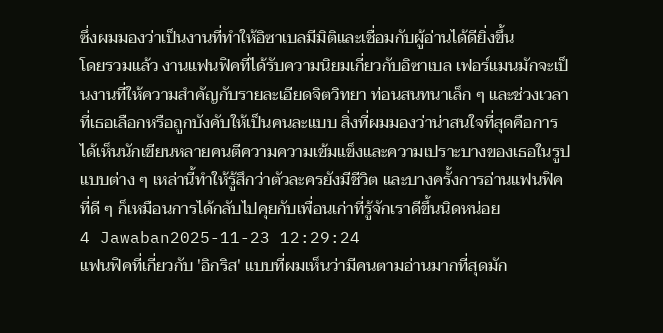ซึ่งผมมองว่าเป็นงานที่ทำให้อิซาเบลมีมิติและเชื่อมกับผู้อ่านได้ดียิ่งขึ้น
โดยรวมแล้ว งานแฟนฟิคที่ได้รับความนิยมเกี่ยวกับอิซาเบล เฟอร์แมนมักจะเป็นงานที่ให้ความสำคัญกับรายละเอียดจิตวิทยา ท่อนสนทนาเล็ก ๆ และช่วงเวลาที่เธอเลือกหรือถูกบังคับให้เป็นคนละแบบ สิ่งที่ผมมองว่าน่าสนใจที่สุดคือการได้เห็นนักเขียนหลายคนตีความความเข้มแข็งและความเปราะบางของเธอในรูปแบบต่าง ๆ เหล่านี้ทำให้รู้สึกว่าตัวละครยังมีชีวิต และบางครั้งการอ่านแฟนฟิคที่ดี ๆ ก็เหมือนการได้กลับไปคุยกับเพื่อนเก่าที่รู้จักเราดีขึ้นนิดหน่อย
4 Jawaban2025-11-23 12:29:24
แฟนฟิคที่เกี่ยวกับ 'อิกริส' แบบที่ผมเห็นว่ามีคนตามอ่านมากที่สุดมัก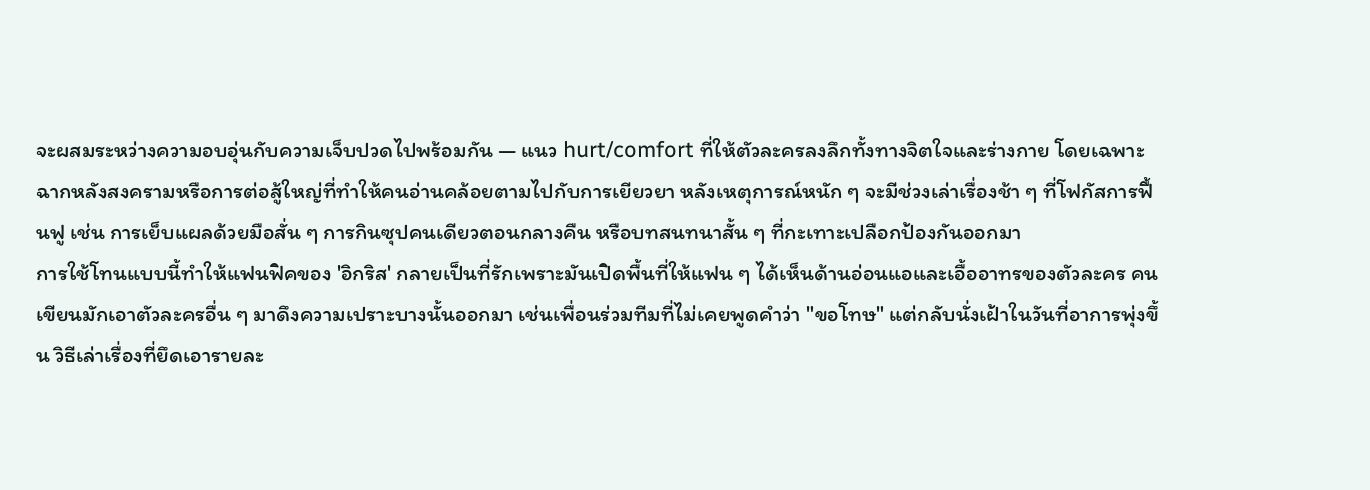จะผสมระหว่างความอบอุ่นกับความเจ็บปวดไปพร้อมกัน — แนว hurt/comfort ที่ให้ตัวละครลงลึกทั้งทางจิตใจและร่างกาย โดยเฉพาะฉากหลังสงครามหรือการต่อสู้ใหญ่ที่ทำให้คนอ่านคล้อยตามไปกับการเยียวยา หลังเหตุการณ์หนัก ๆ จะมีช่วงเล่าเรื่องช้า ๆ ที่โฟกัสการฟื้นฟู เช่น การเย็บแผลด้วยมือสั่น ๆ การกินซุปคนเดียวตอนกลางคืน หรือบทสนทนาสั้น ๆ ที่กะเทาะเปลือกป้องกันออกมา
การใช้โทนแบบนี้ทำให้แฟนฟิคของ 'อิกริส' กลายเป็นที่รักเพราะมันเปิดพื้นที่ให้แฟน ๆ ได้เห็นด้านอ่อนแอและเอื้ออาทรของตัวละคร คนเขียนมักเอาตัวละครอื่น ๆ มาดึงความเปราะบางนั้นออกมา เช่นเพื่อนร่วมทีมที่ไม่เคยพูดคำว่า "ขอโทษ" แต่กลับนั่งเฝ้าในวันที่อาการพุ่งขึ้น วิธีเล่าเรื่องที่ยึดเอารายละ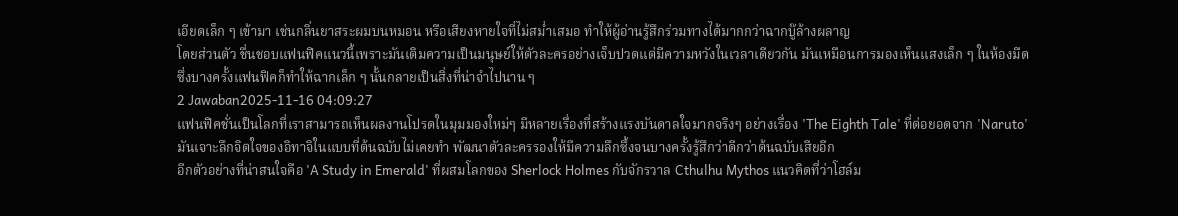เอียดเล็ก ๆ เข้ามา เช่นกลิ่นยาสระผมบนหมอน หรือเสียงหายใจที่ไม่สม่ำเสมอ ทำให้ผู้อ่านรู้สึกร่วมทางได้มากกว่าฉากบู๊ล้างผลาญ
โดยส่วนตัว ชื่นชอบแฟนฟิคแนวนี้เพราะมันเติมความเป็นมนุษย์ให้ตัวละครอย่างเจ็บปวดแต่มีความหวังในเวลาเดียวกัน มันเหมือนการมองเห็นแสงเล็ก ๆ ในห้องมืด ซึ่งบางครั้งแฟนฟิคก็ทำให้ฉากเล็ก ๆ นั้นกลายเป็นสิ่งที่น่าจำไปนาน ๆ
2 Jawaban2025-11-16 04:09:27
แฟนฟิคชั่นเป็นโลกที่เราสามารถเห็นผลงานโปรดในมุมมองใหม่ๆ มีหลายเรื่องที่สร้างแรงบันดาลใจมากจริงๆ อย่างเรื่อง 'The Eighth Tale' ที่ต่อยอดจาก 'Naruto' มันเจาะลึกจิตใจของอิทาจิในแบบที่ต้นฉบับไม่เคยทำ พัฒนาตัวละครรองให้มีความลึกซึ้งจนบางครั้งรู้สึกว่าดีกว่าต้นฉบับเสียอีก
อีกตัวอย่างที่น่าสนใจคือ 'A Study in Emerald' ที่ผสมโลกของ Sherlock Holmes กับจักรวาล Cthulhu Mythos แนวคิดที่ว่าโฮล์ม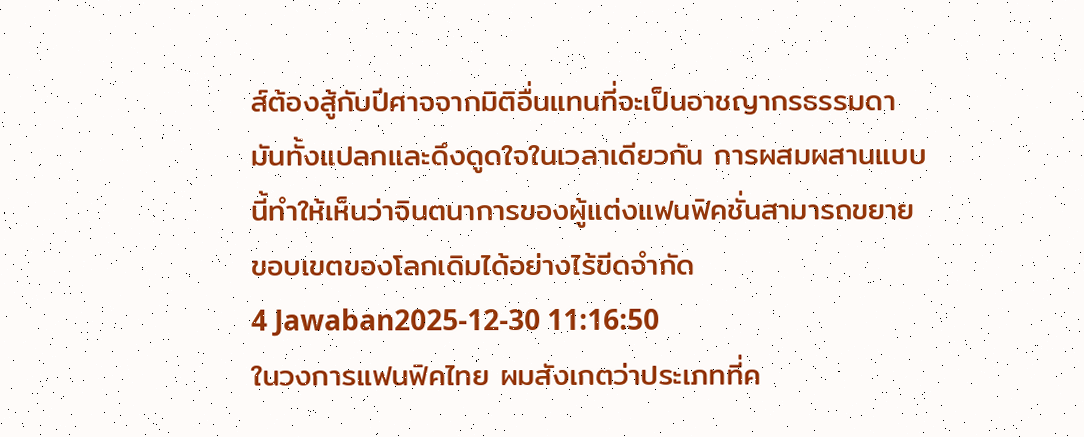ส์ต้องสู้กับปีศาจจากมิติอื่นแทนที่จะเป็นอาชญากรธรรมดา มันทั้งแปลกและดึงดูดใจในเวลาเดียวกัน การผสมผสานแบบนี้ทำให้เห็นว่าจินตนาการของผู้แต่งแฟนฟิคชั่นสามารถขยายขอบเขตของโลกเดิมได้อย่างไร้ขีดจำกัด
4 Jawaban2025-12-30 11:16:50
ในวงการแฟนฟิคไทย ผมสังเกตว่าประเภทที่ค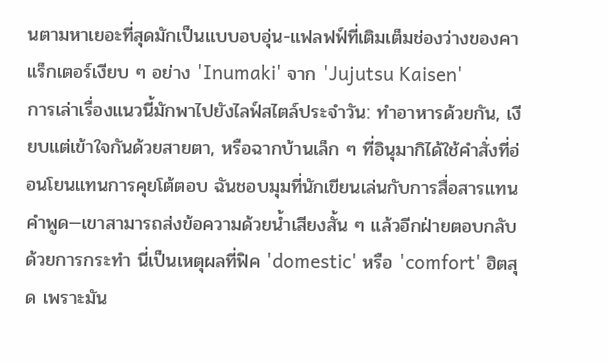นตามหาเยอะที่สุดมักเป็นแบบอบอุ่น-แฟลฟฟ์ที่เติมเต็มช่องว่างของคาแร็กเตอร์เงียบ ๆ อย่าง 'Inumaki' จาก 'Jujutsu Kaisen'
การเล่าเรื่องแนวนี้มักพาไปยังไลฟ์สไตล์ประจำวัน: ทำอาหารด้วยกัน, เงียบแต่เข้าใจกันด้วยสายตา, หรือฉากบ้านเล็ก ๆ ที่อินุมากิได้ใช้คำสั่งที่อ่อนโยนแทนการคุยโต้ตอบ ฉันชอบมุมที่นักเขียนเล่นกับการสื่อสารแทนคำพูด—เขาสามารถส่งข้อความด้วยน้ำเสียงสั้น ๆ แล้วอีกฝ่ายตอบกลับด้วยการกระทำ นี่เป็นเหตุผลที่ฟิค 'domestic' หรือ 'comfort' ฮิตสุด เพราะมัน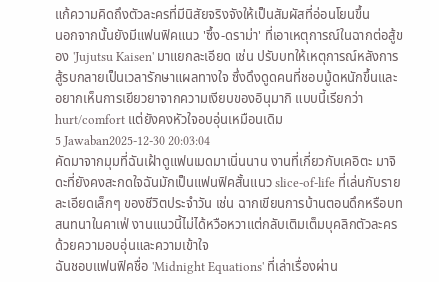แก้ความคิดถึงตัวละครที่มีนิสัยจริงจังให้เป็นสัมผัสที่อ่อนโยนขึ้น
นอกจากนั้นยังมีแฟนฟิคแนว 'ซึ้ง-ดราม่า' ที่เอาเหตุการณ์ในฉากต่อสู้ของ 'Jujutsu Kaisen' มาแยกละเอียด เช่น ปรับบทให้เหตุการณ์หลังการสู้รบกลายเป็นเวลารักษาแผลทางใจ ซึ่งดึงดูดคนที่ชอบมู้ดหนักขึ้นและอยากเห็นการเยียวยาจากความเงียบของอินุมากิ แบบนี้เรียกว่า hurt/comfort แต่ยังคงหัวใจอบอุ่นเหมือนเดิม
5 Jawaban2025-12-30 20:03:04
คัดมาจากมุมที่ฉันเฝ้าดูแฟนเมดมาเนิ่นนาน งานที่เกี่ยวกับเคอิตะ มาจิดะที่ยังคงสะกดใจฉันมักเป็นแฟนฟิคสั้นแนว slice-of-life ที่เล่นกับรายละเอียดเล็กๆ ของชีวิตประจำวัน เช่น ฉากเขียนการบ้านตอนดึกหรือบทสนทนาในคาเฟ่ งานแนวนี้ไม่ได้หวือหวาแต่กลับเติมเต็มบุคลิกตัวละครด้วยความอบอุ่นและความเข้าใจ
ฉันชอบแฟนฟิคชื่อ 'Midnight Equations' ที่เล่าเรื่องผ่าน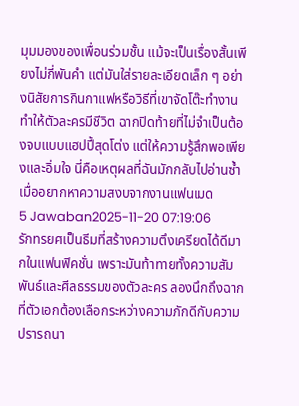มุมมองของเพื่อนร่วมชั้น แม้จะเป็นเรื่องสั้นเพียงไม่กี่พันคำ แต่มันใส่รายละเอียดเล็ก ๆ อย่างนิสัยการกินกาแฟหรือวิธีที่เขาจัดโต๊ะทำงาน ทำให้ตัวละครมีชีวิต ฉากปิดท้ายที่ไม่จำเป็นต้องจบแบบแฮปปี้สุดโต่ง แต่ให้ความรู้สึกพอเพียงและอิ่มใจ นี่คือเหตุผลที่ฉันมักกลับไปอ่านซ้ำเมื่ออยากหาความสงบจากงานแฟนเมด
5 Jawaban2025-11-20 07:19:06
รักทรยศเป็นธีมที่สร้างความตึงเครียดได้ดีมากในแฟนฟิคชั่น เพราะมันท้าทายทั้งความสัมพันธ์และศีลธรรมของตัวละคร ลองนึกถึงฉากที่ตัวเอกต้องเลือกระหว่างความภักดีกับความปรารถนา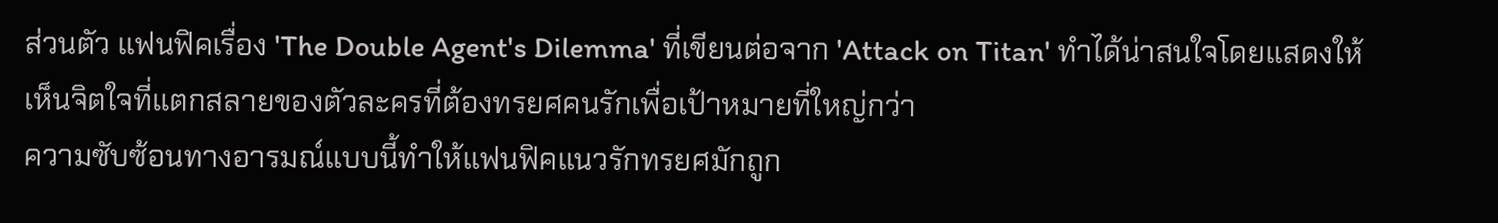ส่วนตัว แฟนฟิคเรื่อง 'The Double Agent's Dilemma' ที่เขียนต่อจาก 'Attack on Titan' ทำได้น่าสนใจโดยแสดงให้เห็นจิตใจที่แตกสลายของตัวละครที่ต้องทรยศคนรักเพื่อเป้าหมายที่ใหญ่กว่า
ความซับซ้อนทางอารมณ์แบบนี้ทำให้แฟนฟิคแนวรักทรยศมักถูก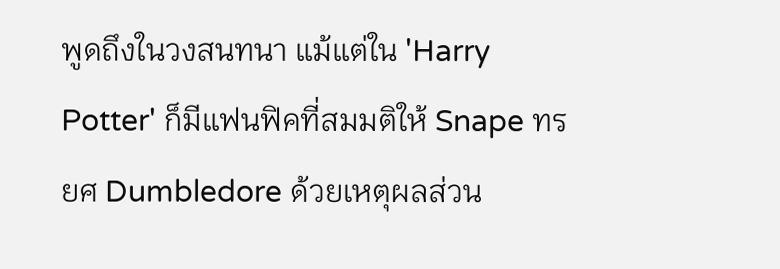พูดถึงในวงสนทนา แม้แต่ใน 'Harry Potter' ก็มีแฟนฟิคที่สมมติให้ Snape ทรยศ Dumbledore ด้วยเหตุผลส่วน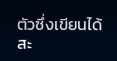ตัวซึ่งเขียนได้สะ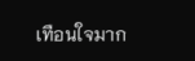เทือนใจมาก